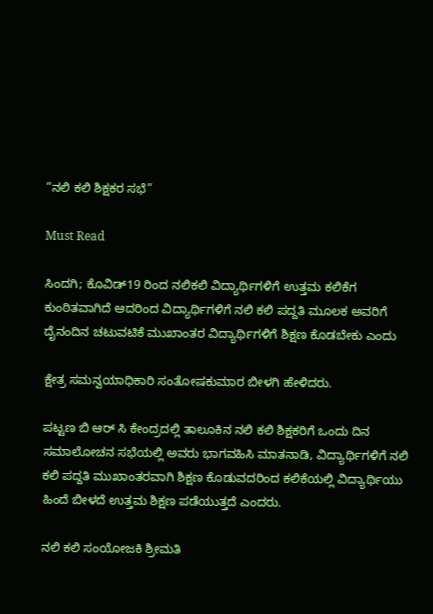“ನಲಿ ಕಲಿ ಶಿಕ್ಷಕರ ಸಭೆ”

Must Read

ಸಿಂದಗಿ; ಕೊವಿಡ್19 ರಿಂದ ನಲಿಕಲಿ ವಿದ್ಯಾರ್ಥಿಗಳಿಗೆ ಉತ್ತಮ ಕಲಿಕೆಗ ಕುಂಠಿತವಾಗಿದೆ ಆದರಿಂದ ವಿದ್ಯಾರ್ಥಿಗಳಿಗೆ ನಲಿ ಕಲಿ ಪದ್ದತಿ ಮೂಲಕ ಅವರಿಗೆ ದೈನಂದಿನ ಚಟುವಟಿಕೆ ಮುಖಾಂತರ ವಿದ್ಯಾರ್ಥಿಗಳಿಗೆ ಶಿಕ್ಷಣ ಕೊಡಬೇಕು ಎಂದು

ಕ್ಷೇತ್ರ ಸಮನ್ವಯಾಧಿಕಾರಿ ಸಂತೋಷಕುಮಾರ ಬೀಳಗಿ ಹೇಳಿದರು.

ಪಟ್ಟಣ ಬಿ ಆರ್ ಸಿ ಕೇಂದ್ರದಲ್ಲಿ ತಾಲೂಕಿನ ನಲಿ ಕಲಿ ಶಿಕ್ಷಕರಿಗೆ ಒಂದು ದಿನ ಸಮಾಲೋಚನ ಸಭೆಯಲ್ಲಿ ಅವರು ಭಾಗವಹಿಸಿ ಮಾತನಾಡಿ, ವಿದ್ಯಾರ್ಥಿಗಳಿಗೆ ನಲಿ ಕಲಿ ಪದ್ದತಿ ಮುಖಾಂತರವಾಗಿ ಶಿಕ್ಷಣ ಕೊಡುವದರಿಂದ ಕಲಿಕೆಯಲ್ಲಿ ವಿದ್ಯಾರ್ಥಿಯು ಹಿಂದೆ ಬೀಳದೆ ಉತ್ತಮ ಶಿಕ್ಷಣ ಪಡೆಯುತ್ತದೆ ಎಂದರು.

ನಲಿ ಕಲಿ ಸಂಯೋಜಕಿ ಶ್ರೀಮತಿ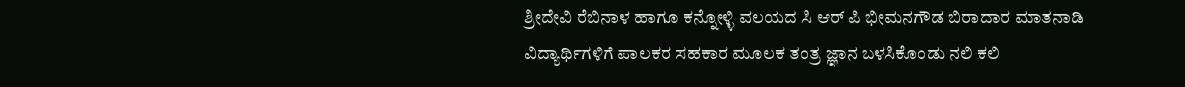ಶ್ರೀದೇವಿ ರೆಬಿನಾಳ ಹಾಗೂ ಕನ್ನೋಳ್ಳಿ ವಲಯದ ಸಿ ಆರ್ ಪಿ ಭೀಮನಗೌಡ ಬಿರಾದಾರ ಮಾತನಾಡಿ ವಿದ್ಯಾರ್ಥಿಗಳಿಗೆ ಪಾಲಕರ ಸಹಕಾರ ಮೂಲಕ ತಂತ್ರ ಜ್ಞಾನ ಬಳಸಿಕೊಂಡು ನಲಿ ಕಲಿ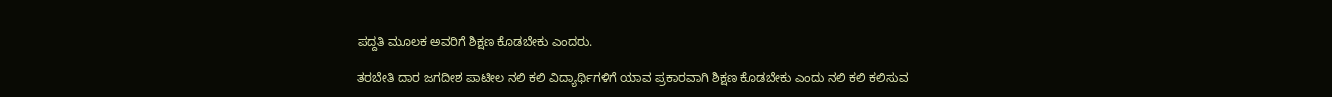ಪದ್ದತಿ ಮೂಲಕ ಅವರಿಗೆ ಶಿಕ್ಷಣ ಕೊಡಬೇಕು ಎಂದರು.

ತರಬೇತಿ ದಾರ ಜಗದೀಶ ಪಾಟೀಲ ನಲಿ ಕಲಿ ವಿದ್ಯಾರ್ಥಿಗಳಿಗೆ ಯಾವ ಪ್ರಕಾರವಾಗಿ ಶಿಕ್ಷಣ ಕೊಡಬೇಕು ಎಂದು ನಲಿ ಕಲಿ ಕಲಿಸುವ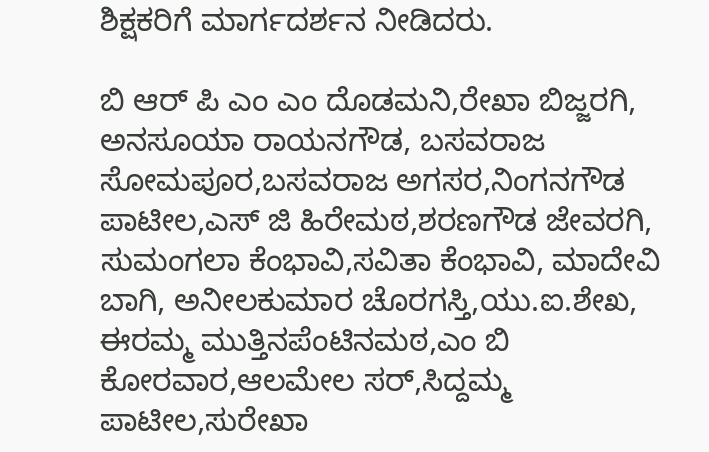ಶಿಕ್ಷಕರಿಗೆ ಮಾರ್ಗದರ್ಶನ ನೀಡಿದರು.

ಬಿ ಆರ್ ಪಿ ಎಂ ಎಂ ದೊಡಮನಿ,ರೇಖಾ ಬಿಜ್ಜರಗಿ, ಅನಸೂಯಾ ರಾಯನಗೌಡ, ಬಸವರಾಜ ಸೋಮಪೂರ,ಬಸವರಾಜ ಅಗಸರ,ನಿಂಗನಗೌಡ ಪಾಟೀಲ,ಎಸ್ ಜಿ ಹಿರೇಮಠ,ಶರಣಗೌಡ ಜೇವರಗಿ, ಸುಮಂಗಲಾ ಕೆಂಭಾವಿ,ಸವಿತಾ ಕೆಂಭಾವಿ, ಮಾದೇವಿ ಬಾಗಿ, ಅನೀಲಕುಮಾರ ಚೊರಗಸ್ತಿ,ಯು.ಐ.ಶೇಖ, ಈರಮ್ಮ ಮುತ್ತಿನಪೆಂಟಿನಮಠ,ಎಂ ಬಿ ಕೋರವಾರ,ಆಲಮೇಲ ಸರ್,ಸಿದ್ದಮ್ಮ ಪಾಟೀಲ,ಸುರೇಖಾ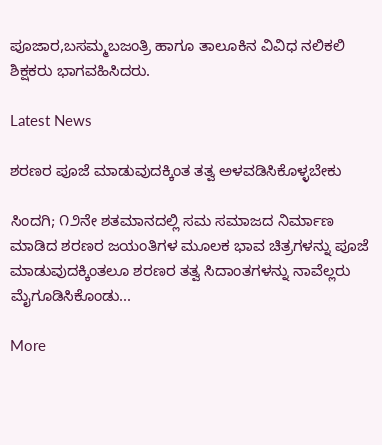ಪೂಜಾರ,ಬಸಮ್ಮಬಜಂತ್ರಿ ಹಾಗೂ ತಾಲೂಕಿನ ವಿವಿಧ ನಲಿಕಲಿ ಶಿಕ್ಷಕರು ಭಾಗವಹಿಸಿದರು.

Latest News

ಶರಣರ ಪೂಜೆ ಮಾಡುವುದಕ್ಕಿಂತ ತತ್ವ ಅಳವಡಿಸಿಕೊಳ್ಳಬೇಕು

ಸಿಂದಗಿ; ೧೨ನೇ ಶತಮಾನದಲ್ಲಿ ಸಮ ಸಮಾಜದ ನಿರ್ಮಾಣ ಮಾಡಿದ ಶರಣರ ಜಯಂತಿಗಳ ಮೂಲಕ ಭಾವ ಚಿತ್ರಗಳನ್ನು ಪೂಜೆ ಮಾಡುವುದಕ್ಕಿಂತಲೂ ಶರಣರ ತತ್ವ ಸಿದಾಂತಗಳನ್ನು ನಾವೆಲ್ಲರು ಮೈಗೂಡಿಸಿಕೊಂಡು...

More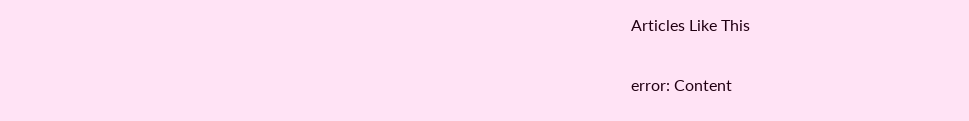Articles Like This

error: Content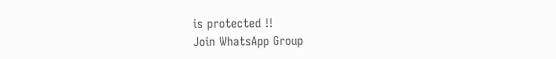is protected !!
Join WhatsApp Group